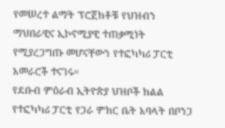የመሠረተ ልማት ፕሮጀክቶቹ የህዝብን ማህበራዊና ኢኮኖሚያዊ ተጠቃሚነት የሚያረጋግጡ መሆናቸውን የተፎካካሪ ፓርቲ አመራሮች ተናገሩ።
የደቡብ ምዕራብ ኢትዮጵያ ህዝቦች ክልል የተፎካካሪ ፓርቲ የጋራ ምክር ቤት አባላት በቦንጋ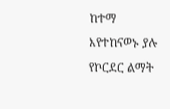ከተማ እየተከናወኑ ያሉ የኮርደር ልማት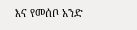እና የመሰቦ አንድ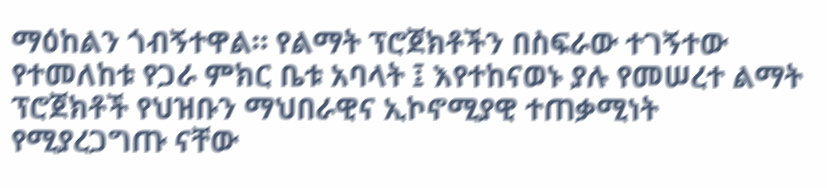ማዕከልን ጎብኝተዋል። የልማት ፕሮጀክቶችን በስፍራው ተገኝተው የተመለከቱ የጋራ ምክር ቤቱ አባላት ፤ እየተከናወኑ ያሉ የመሠረተ ልማት ፕሮጀክቶች የህዝቡን ማህበራዊና ኢኮኖሚያዊ ተጠቃሚነት የሚያረጋግጡ ናቸው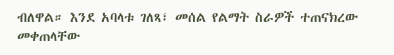ብለዋል። እንደ አባላቱ ገለጻ፣ መሰል የልማት ስራዎች ተጠናክረው መቀጠላቸው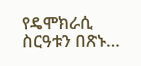የዴሞክራሲ ስርዓቱን በጽኑ…